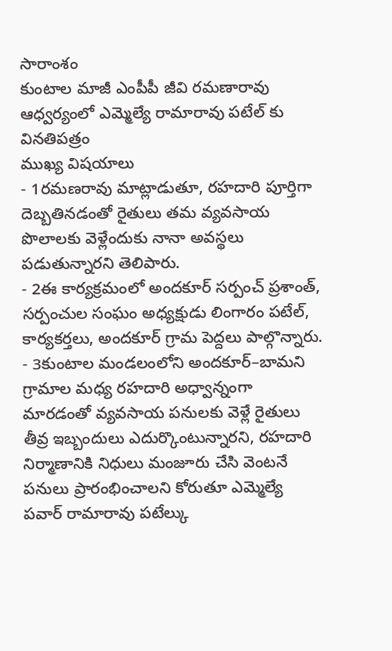సారాంశం
కుంటాల మాజీ ఎంపీపీ జీవి రమణారావు ఆధ్వర్యంలో ఎమ్మెల్యే రామారావు పటేల్ కు వినతిపత్రం
ముఖ్య విషయాలు
- 1రమణరావు మాట్లాడుతూ, రహదారి పూర్తిగా దెబ్బతినడంతో రైతులు తమ వ్యవసాయ పొలాలకు వెళ్లేందుకు నానా అవస్థలు పడుతున్నారని తెలిపారు.
- 2ఈ కార్యక్రమంలో అందకూర్ సర్పంచ్ ప్రశాంత్, సర్పంచుల సంఘం అధ్యక్షుడు లింగారం పటేల్, కార్యకర్తలు, అందకూర్ గ్రామ పెద్దలు పాల్గొన్నారు.
- 3కుంటాల మండలంలోని అందకూర్–బామని గ్రామాల మధ్య రహదారి అధ్వాన్నంగా మారడంతో వ్యవసాయ పనులకు వెళ్లే రైతులు తీవ్ర ఇబ్బందులు ఎదుర్కొంటున్నారని, రహదారి నిర్మాణానికి నిధులు మంజూరు చేసి వెంటనే పనులు ప్రారంభించాలని కోరుతూ ఎమ్మెల్యే పవార్ రామారావు పటేల్కు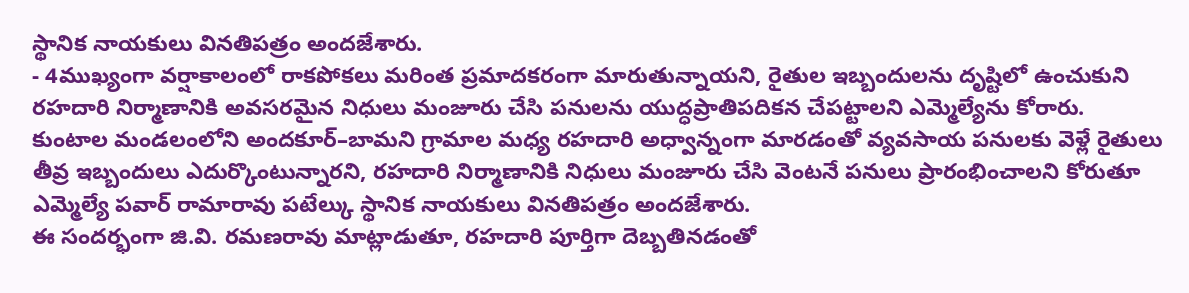స్థానిక నాయకులు వినతిపత్రం అందజేశారు.
- 4ముఖ్యంగా వర్షాకాలంలో రాకపోకలు మరింత ప్రమాదకరంగా మారుతున్నాయని, రైతుల ఇబ్బందులను దృష్టిలో ఉంచుకుని రహదారి నిర్మాణానికి అవసరమైన నిధులు మంజూరు చేసి పనులను యుద్ధప్రాతిపదికన చేపట్టాలని ఎమ్మెల్యేను కోరారు.
కుంటాల మండలంలోని అందకూర్–బామని గ్రామాల మధ్య రహదారి అధ్వాన్నంగా మారడంతో వ్యవసాయ పనులకు వెళ్లే రైతులు తీవ్ర ఇబ్బందులు ఎదుర్కొంటున్నారని, రహదారి నిర్మాణానికి నిధులు మంజూరు చేసి వెంటనే పనులు ప్రారంభించాలని కోరుతూ ఎమ్మెల్యే పవార్ రామారావు పటేల్కు స్థానిక నాయకులు వినతిపత్రం అందజేశారు.
ఈ సందర్భంగా జి.వి. రమణరావు మాట్లాడుతూ, రహదారి పూర్తిగా దెబ్బతినడంతో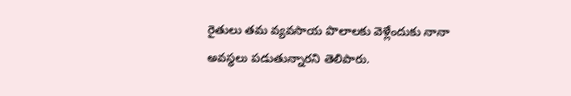రైతులు తమ వ్యవసాయ పొలాలకు వెళ్లేందుకు నానా అవస్థలు పడుతున్నారని తెలిపారు.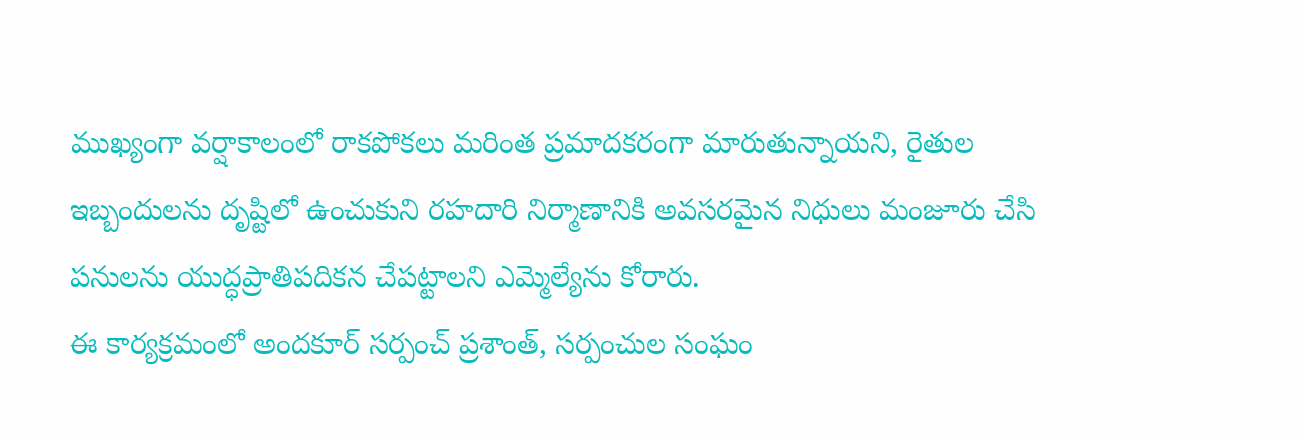ముఖ్యంగా వర్షాకాలంలో రాకపోకలు మరింత ప్రమాదకరంగా మారుతున్నాయని, రైతుల ఇబ్బందులను దృష్టిలో ఉంచుకుని రహదారి నిర్మాణానికి అవసరమైన నిధులు మంజూరు చేసి పనులను యుద్ధప్రాతిపదికన చేపట్టాలని ఎమ్మెల్యేను కోరారు.
ఈ కార్యక్రమంలో అందకూర్ సర్పంచ్ ప్రశాంత్, సర్పంచుల సంఘం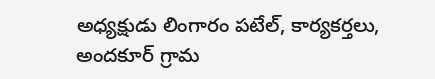అధ్యక్షుడు లింగారం పటేల్, కార్యకర్తలు, అందకూర్ గ్రామ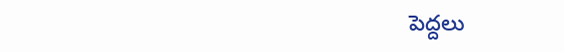పెద్దలు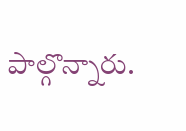పాల్గొన్నారు.